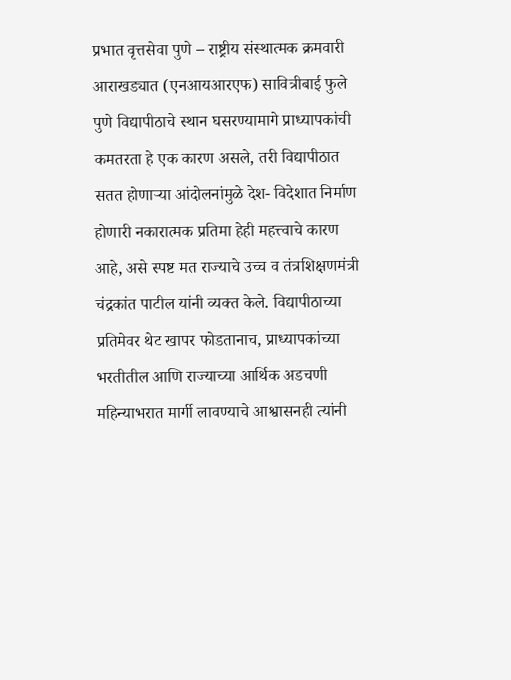प्रभात वृत्तसेवा पुणे – राष्ट्रीय संस्थात्मक क्रमवारी आराखड्यात (एनआयआरएफ) सावित्रीबाई फुले पुणे विद्यापीठाचे स्थान घसरण्यामागे प्राध्यापकांची कमतरता हे एक कारण असले, तरी विद्यापीठात सतत होणाऱ्या आंदोलनांमुळे देश- विदेशात निर्माण होणारी नकारात्मक प्रतिमा हेही महत्त्वाचे कारण आहे, असे स्पष्ट मत राज्याचे उच्च व तंत्रशिक्षणमंत्री चंद्रकांत पाटील यांनी व्यक्त केले. विद्यापीठाच्या प्रतिमेवर थेट खापर फोडतानाच, प्राध्यापकांच्या भरतीतील आणि राज्याच्या आर्थिक अडचणी महिन्याभरात मार्गी लावण्याचे आश्वासनही त्यांनी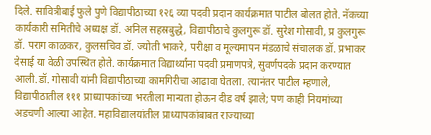दिले. सावित्रीबाई फुले पुणे विद्यापीठाच्या १२६ व्या पदवी प्रदान कार्यक्रमात पाटील बोलत होते. नॅकच्या कार्यकारी समितीचे अध्यक्ष डॉ. अनिल सहस्रबुद्धे, विद्यापीठाचे कुलगुरू डॉ. सुरेश गोसावी, प्र कुलगुरू डॉ. पराग काळकर, कुलसचिव डॉ. ज्योती भाकरे, परीक्षा व मूल्यमापन मंडळाचे संचालक डॉ. प्रभाकर देसाई या वेळी उपस्थित होते. कार्यक्रमात विद्यार्थ्यांना पदवी प्रमाणपत्रे, सुवर्णपदके प्रदान करण्यात आली.डॉ. गोसावी यांनी विद्यापीठाच्या कामगिरीचा आढावा घेतला. त्यानंतर पाटील म्हणाले, विद्यापीठातील १११ प्राध्यापकांच्या भरतीला मान्यता होऊन दीड वर्ष झाले; पण काही नियमांच्या अडचणी आल्या आहेत. महाविद्यालयांतील प्राध्यापकांबाबत राज्याच्या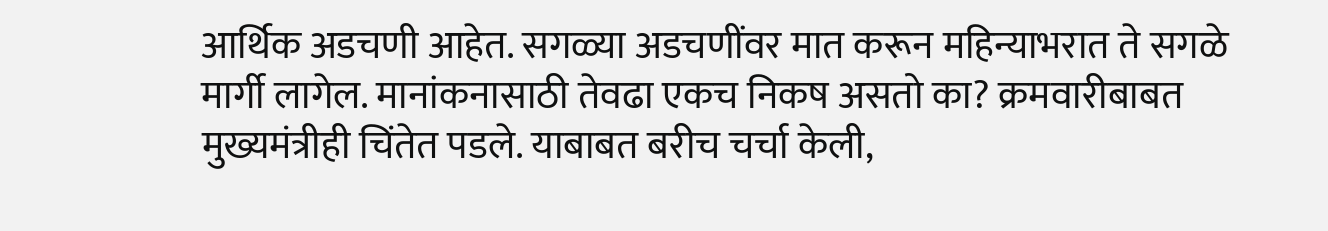आर्थिक अडचणी आहेत. सगळ्या अडचणींवर मात करून महिन्याभरात ते सगळे मार्गी लागेल. मानांकनासाठी तेवढा एकच निकष असतो का? क्रमवारीबाबत मुख्यमंत्रीही चिंतेत पडले. याबाबत बरीच चर्चा केली,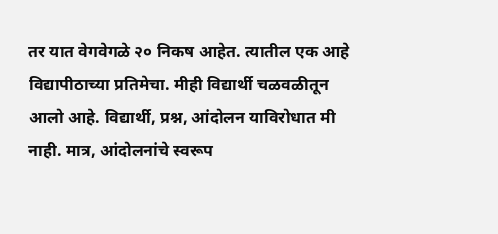तर यात वेगवेगळे २० निकष आहेत. त्यातील एक आहे विद्यापीठाच्या प्रतिमेचा. मीही विद्यार्थी चळवळीतून आलो आहे. विद्यार्थी, प्रश्न, आंदोलन याविरोधात मी नाही. मात्र, आंदोलनांचे स्वरूप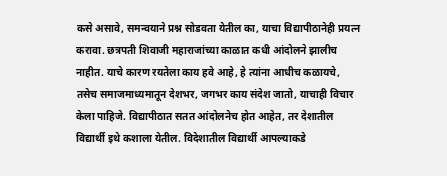कसे असावे, समन्वयाने प्रश्न सोडवता येतील का, याचा विद्यापीठानेही प्रयत्न करावा. छत्रपती शिवाजी महाराजांच्या काळात कधी आंदोलने झालीच नाहीत. याचे कारण रयतेला काय हवे आहे, हे त्यांना आधीच कळायचे, तसेच समाजमाध्यमातून देशभर, जगभर काय संदेश जातो, याचाही विचार केला पाहिजे. विद्यापीठात सतत आंदोलनेच होत आहेत, तर देशातील विद्यार्थी इथे कशाला येतील. विदेशातील विद्यार्थी आपल्याकडे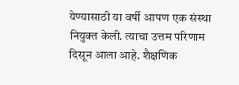येण्यासाठी या वर्षी आपण एक संस्था नियुक्त केली. त्याचा उत्तम परिणाम दिसून आला आहे. शैक्षणिक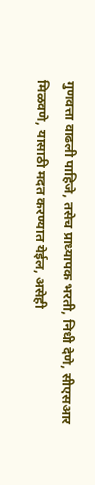गुणवत्ता वाढली पाहिजे, तसेच प्राध्यापक भरती, निधी देणे, सीएसआर मिळवणे, यासाठी मदत करण्यात येईल, असेही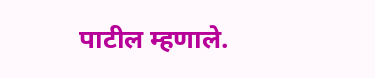पाटील म्हणाले.